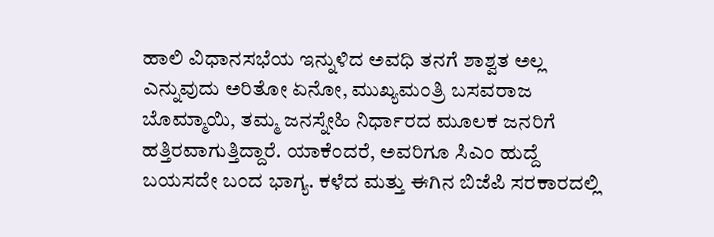ಹಾಲಿ ವಿಧಾನಸಭೆಯ ಇನ್ನುಳಿದ ಅವಧಿ ತನಗೆ ಶಾಶ್ವತ ಅಲ್ಲ ಎನ್ನುವುದು ಅರಿತೋ ಏನೋ, ಮುಖ್ಯಮಂತ್ರಿ ಬಸವರಾಜ ಬೊಮ್ಮಾಯಿ, ತಮ್ಮ ಜನಸ್ನೇಹಿ ನಿರ್ಧಾರದ ಮೂಲಕ ಜನರಿಗೆ ಹತ್ತಿರವಾಗುತ್ತಿದ್ದಾರೆ. ಯಾಕೆಂದರೆ, ಅವರಿಗೂ ಸಿಎಂ ಹುದ್ದೆ ಬಯಸದೇ ಬಂದ ಭಾಗ್ಯ. ಕಳೆದ ಮತ್ತು ಈಗಿನ ಬಿಜೆಪಿ ಸರಕಾರದಲ್ಲಿ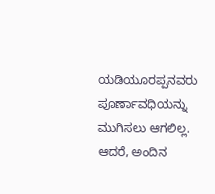ಯಡಿಯೂರಪ್ಪನವರು ಪೂರ್ಣಾವಧಿಯನ್ನು ಮುಗಿಸಲು ಆಗಲಿಲ್ಲ. ಆದರೆ, ಅಂದಿನ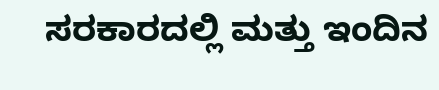ಸರಕಾರದಲ್ಲಿ ಮತ್ತು ಇಂದಿನ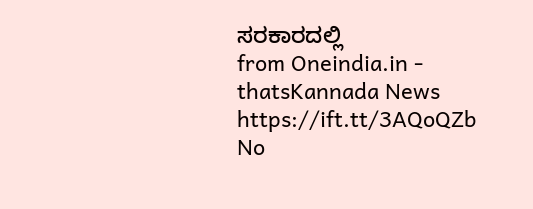ಸರಕಾರದಲ್ಲಿ
from Oneindia.in - thatsKannada News https://ift.tt/3AQoQZb
No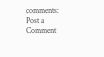comments:
Post a Comment